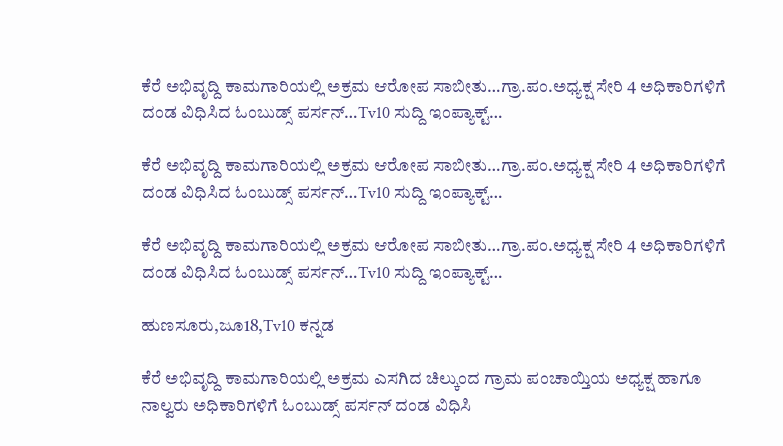ಕೆರೆ ಅಭಿವೃದ್ದಿ ಕಾಮಗಾರಿಯಲ್ಲಿ ಅಕ್ರಮ ಆರೋಪ ಸಾಬೀತು…ಗ್ರಾ.ಪಂ.ಅಧ್ಯಕ್ಷ ಸೇರಿ 4 ಅಧಿಕಾರಿಗಳಿಗೆ ದಂಡ ವಿಧಿಸಿದ ಓಂಬುಡ್ಸ್ ಪರ್ಸನ್…Tv10 ಸುದ್ದಿ ಇಂಪ್ಯಾಕ್ಟ್…

ಕೆರೆ ಅಭಿವೃದ್ದಿ ಕಾಮಗಾರಿಯಲ್ಲಿ ಅಕ್ರಮ ಆರೋಪ ಸಾಬೀತು…ಗ್ರಾ.ಪಂ.ಅಧ್ಯಕ್ಷ ಸೇರಿ 4 ಅಧಿಕಾರಿಗಳಿಗೆ ದಂಡ ವಿಧಿಸಿದ ಓಂಬುಡ್ಸ್ ಪರ್ಸನ್…Tv10 ಸುದ್ದಿ ಇಂಪ್ಯಾಕ್ಟ್…

ಕೆರೆ ಅಭಿವೃದ್ದಿ ಕಾಮಗಾರಿಯಲ್ಲಿ ಅಕ್ರಮ ಆರೋಪ ಸಾಬೀತು…ಗ್ರಾ.ಪಂ.ಅಧ್ಯಕ್ಷ ಸೇರಿ 4 ಅಧಿಕಾರಿಗಳಿಗೆ ದಂಡ ವಿಧಿಸಿದ ಓಂಬುಡ್ಸ್ ಪರ್ಸನ್…Tv10 ಸುದ್ದಿ ಇಂಪ್ಯಾಕ್ಟ್…

ಹುಣಸೂರು,ಜೂ18,Tv10 ಕನ್ನಡ

ಕೆರೆ ಅಭಿವೃದ್ದಿ ಕಾಮಗಾರಿಯಲ್ಲಿ ಅಕ್ರಮ ಎಸಗಿದ ಚಿಲ್ಕುಂದ ಗ್ರಾಮ ಪಂಚಾಯ್ತಿಯ ಅಧ್ಯಕ್ಷ ಹಾಗೂ ನಾಲ್ವರು ಅಧಿಕಾರಿಗಳಿಗೆ ಓಂಬುಡ್ಸ್ ಪರ್ಸನ್ ದಂಡ ವಿಧಿಸಿ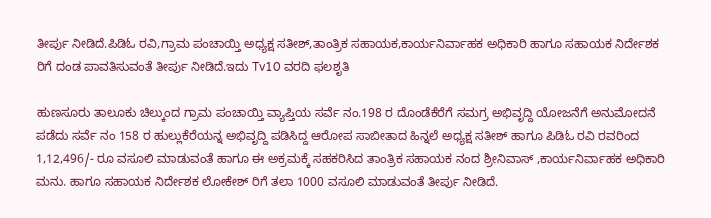ತೀರ್ಪು ನೀಡಿದೆ.ಪಿಡಿಓ ರವಿ,ಗ್ರಾಮ ಪಂಚಾಯ್ತಿ ಅಧ್ಯಕ್ಷ ಸತೀಶ್,ತಾಂತ್ರಿಕ ಸಹಾಯಕ,ಕಾರ್ಯನಿರ್ವಾಹಕ ಅಧಿಕಾರಿ ಹಾಗೂ ಸಹಾಯಕ ನಿರ್ದೇಶಕ ರಿಗೆ ದಂಡ ಪಾವತಿಸುವಂತೆ ತೀರ್ಪು ನೀಡಿದೆ.ಇದು Tv10 ವರದಿ ಫಲಶೃತಿ

ಹುಣಸೂರು ತಾಲೂಕು ಚಿಲ್ಕುಂದ ಗ್ರಾಮ ಪಂಚಾಯ್ತಿ ವ್ಯಾಪ್ತಿಯ ಸರ್ವೆ ನಂ.198 ರ ದೊಂಡೆಕೆರೆಗೆ ಸಮಗ್ರ ಅಭಿವೃದ್ದಿ ಯೋಜನೆಗೆ ಅನುಮೋದನೆ ಪಡೆದು ಸರ್ವೆ ನಂ 158 ರ ಹುಲ್ಲುಕೆರೆಯನ್ನ ಅಭಿವೃದ್ದಿ ಪಡಿಸಿದ್ದ ಆರೋಪ ಸಾಬೀತಾದ ಹಿನ್ನಲೆ ಅಧ್ಯಕ್ಷ ಸತೀಶ್ ಹಾಗೂ ಪಿಡಿಓ ರವಿ ರವರಿಂದ 1,12,496/- ರೂ ವಸೂಲಿ ಮಾಡುವಂತೆ ಹಾಗೂ ಈ ಅಕ್ರಮಕ್ಕೆ ಸಹಕರಿಸಿದ ತಾಂತ್ರಿಕ ಸಹಾಯಕ ನಂದ ಶ್ರೀನಿವಾಸ್ ,ಕಾರ್ಯನಿರ್ವಾಹಕ ಅಧಿಕಾರಿ ಮನು. ಹಾಗೂ ಸಹಾಯಕ ನಿರ್ದೇಶಕ ಲೋಕೇಶ್ ರಿಗೆ ತಲಾ 1000 ವಸೂಲಿ ಮಾಡುವಂತೆ ತೀರ್ಪು ನೀಡಿದೆ.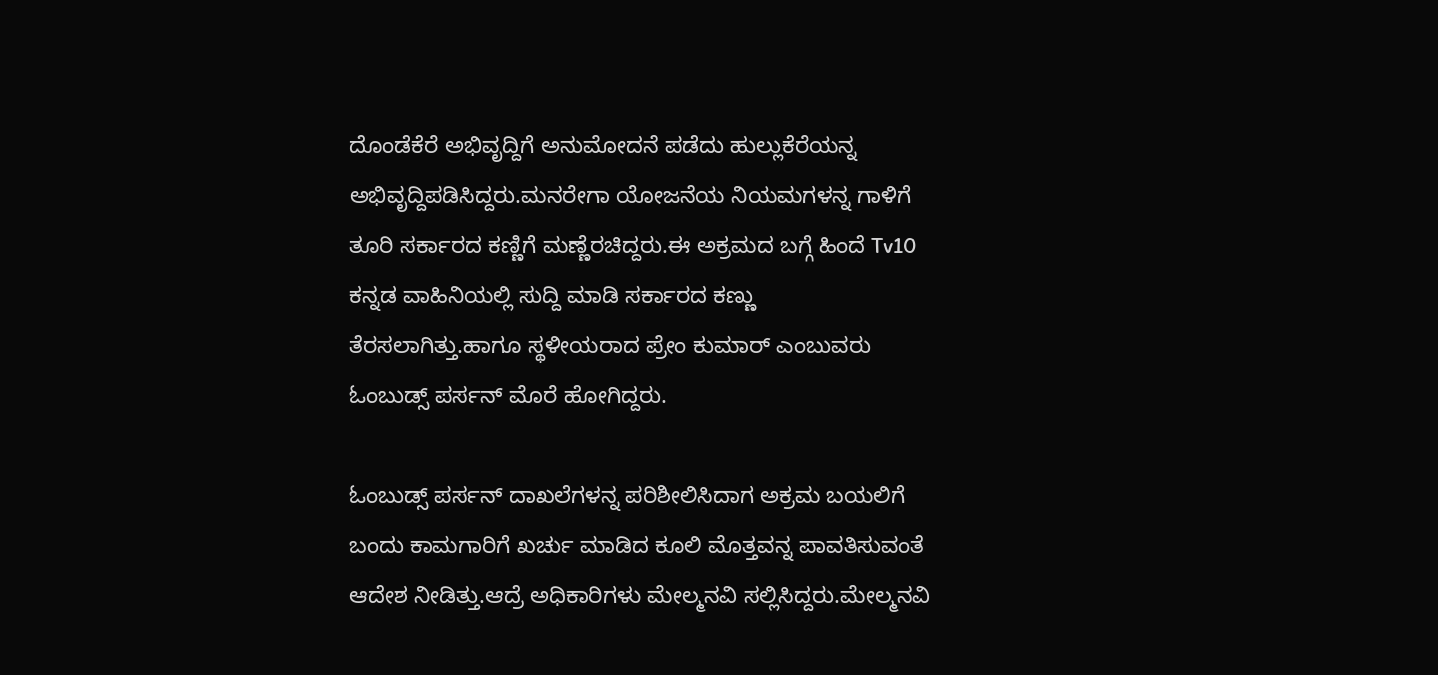ದೊಂಡೆಕೆರೆ ಅಭಿವೃದ್ದಿಗೆ ಅನುಮೋದನೆ ಪಡೆದು ಹುಲ್ಲುಕೆರೆಯನ್ನ ಅಭಿವೃದ್ದಿಪಡಿಸಿದ್ದರು.ಮನರೇಗಾ ಯೋಜನೆಯ ನಿಯಮಗಳನ್ನ ಗಾಳಿಗೆ ತೂರಿ ಸರ್ಕಾರದ ಕಣ್ಣಿಗೆ ಮಣ್ಣೆರಚಿದ್ದರು.ಈ ಅಕ್ರಮದ ಬಗ್ಗೆ ಹಿಂದೆ Tv10 ಕನ್ನಡ ವಾಹಿನಿಯಲ್ಲಿ ಸುದ್ದಿ ಮಾಡಿ ಸರ್ಕಾರದ ಕಣ್ಣು ತೆರಸಲಾಗಿತ್ತು.ಹಾಗೂ ಸ್ಥಳೀಯರಾದ ಪ್ರೇಂ ಕುಮಾರ್ ಎಂಬುವರು ಓಂಬುಡ್ಸ್ ಪರ್ಸನ್ ಮೊರೆ ಹೋಗಿದ್ದರು.

ಓಂಬುಡ್ಸ್ ಪರ್ಸನ್ ದಾಖಲೆಗಳನ್ನ ಪರಿಶೀಲಿಸಿದಾಗ ಅಕ್ರಮ ಬಯಲಿಗೆ ಬಂದು ಕಾಮಗಾರಿಗೆ ಖರ್ಚು ಮಾಡಿದ ಕೂಲಿ ಮೊತ್ತವನ್ನ ಪಾವತಿಸುವಂತೆ ಆದೇಶ ನೀಡಿತ್ತು.ಆದ್ರೆ ಅಧಿಕಾರಿಗಳು ಮೇಲ್ಮನವಿ ಸಲ್ಲಿಸಿದ್ದರು.ಮೇಲ್ಮನವಿ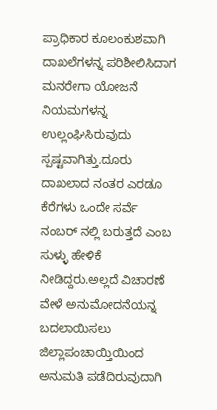ಪ್ರಾಧಿಕಾರ ಕೂಲಂಕುಶವಾಗಿ ದಾಖಲೆಗಳನ್ನ ಪರಿಶೀಲಿಸಿದಾಗ ಮನರೇಗಾ ಯೋಜನೆ ನಿಯಮಗಳನ್ನ ಉಲ್ಲಂಘಿಸಿರುವುದು ಸ್ಪಷ್ಟವಾಗಿತ್ತು.ದೂರು ದಾಖಲಾದ ನಂತರ ಎರಡೂ ಕೆರೆಗಳು ಒಂದೇ ಸರ್ವೆ ನಂಬರ್ ನಲ್ಲಿ ಬರುತ್ತದೆ ಎಂಬ ಸುಳ್ಳು ಹೇಳಿಕೆ ನೀಡಿದ್ದರು.ಅಲ್ಲದೆ ವಿಚಾರಣೆ ವೇಳೆ ಅನುಮೋದನೆಯನ್ನ ಬದಲಾಯಿಸಲು ಜಿಲ್ಲಾಪಂಚಾಯ್ತಿಯಿಂದ ಅನುಮತಿ ಪಡೆದಿರುವುದಾಗಿ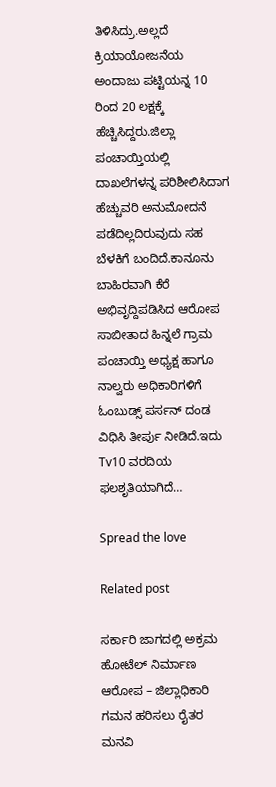ತಿಳಿಸಿದ್ರು.ಅಲ್ಲದೆ ಕ್ರಿಯಾಯೋಜನೆಯ ಅಂದಾಜು ಪಟ್ಟಿಯನ್ನ 10 ರಿಂದ 20 ಲಕ್ಷಕ್ಕೆ ಹೆಚ್ಚಿಸಿದ್ದರು.ಜಿಲ್ಲಾ ಪಂಚಾಯ್ತಿಯಲ್ಲಿ ದಾಖಲೆಗಳನ್ನ ಪರಿಶೀಲಿಸಿದಾಗ ಹೆಚ್ಚುವರಿ ಅನುಮೋದನೆ ಪಡೆದಿಲ್ಲದಿರುವುದು ಸಹ ಬೆಳಕಿಗೆ ಬಂದಿದೆ.ಕಾನೂನು ಬಾಹಿರವಾಗಿ ಕೆರೆ ಅಭಿವೃದ್ದಿಪಡಿಸಿದ ಆರೋಪ ಸಾಬೀತಾದ ಹಿನ್ನಲೆ ಗ್ರಾಮ ಪಂಚಾಯ್ತಿ ಅಧ್ಯಕ್ಷ ಹಾಗೂ ನಾಲ್ವರು ಅಧಿಕಾರಿಗಳಿಗೆ ಓಂಬುಡ್ಸ್ ಪರ್ಸನ್ ದಂಡ ವಿಧಿಸಿ ತೀರ್ಪು ನೀಡಿದೆ.ಇದು Tv10 ವರದಿಯ ಫಲಶೃತಿಯಾಗಿದೆ…

Spread the love

Related post

ಸರ್ಕಾರಿ ಜಾಗದಲ್ಲಿ ಅಕ್ರಮ ಹೋಟೆಲ್ ನಿರ್ಮಾಣ ಆರೋಪ – ಜಿಲ್ಲಾಧಿಕಾರಿ ಗಮನ ಹರಿಸಲು ರೈತರ ಮನವಿ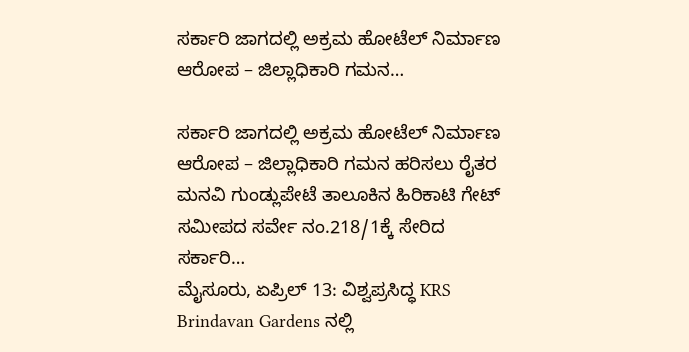ಸರ್ಕಾರಿ ಜಾಗದಲ್ಲಿ ಅಕ್ರಮ ಹೋಟೆಲ್ ನಿರ್ಮಾಣ ಆರೋಪ – ಜಿಲ್ಲಾಧಿಕಾರಿ ಗಮನ…

ಸರ್ಕಾರಿ ಜಾಗದಲ್ಲಿ ಅಕ್ರಮ ಹೋಟೆಲ್ ನಿರ್ಮಾಣ ಆರೋಪ – ಜಿಲ್ಲಾಧಿಕಾರಿ ಗಮನ ಹರಿಸಲು ರೈತರ ಮನವಿ ಗುಂಡ್ಲುಪೇಟೆ ತಾಲೂಕಿನ ಹಿರಿಕಾಟಿ ಗೇಟ್ ಸಮೀಪದ ಸರ್ವೇ ನಂ.218/1ಕ್ಕೆ ಸೇರಿದ ಸರ್ಕಾರಿ…
ಮೈಸೂರು, ಏಪ್ರಿಲ್ 13: ವಿಶ್ವಪ್ರಸಿದ್ಧ KRS Brindavan Gardens ನಲ್ಲಿ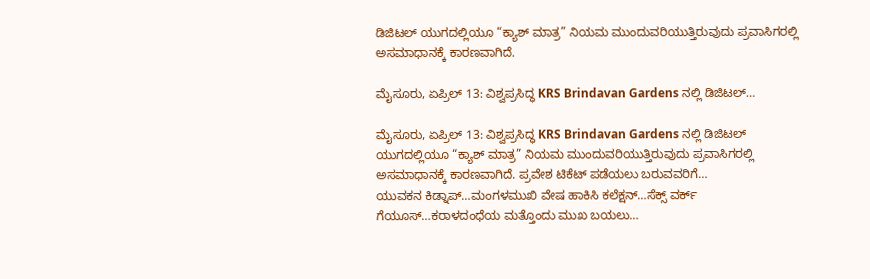ಡಿಜಿಟಲ್ ಯುಗದಲ್ಲಿಯೂ “ಕ್ಯಾಶ್ ಮಾತ್ರ” ನಿಯಮ ಮುಂದುವರಿಯುತ್ತಿರುವುದು ಪ್ರವಾಸಿಗರಲ್ಲಿ ಅಸಮಾಧಾನಕ್ಕೆ ಕಾರಣವಾಗಿದೆ.

ಮೈಸೂರು, ಏಪ್ರಿಲ್ 13: ವಿಶ್ವಪ್ರಸಿದ್ಧ KRS Brindavan Gardens ನಲ್ಲಿ ಡಿಜಿಟಲ್…

ಮೈಸೂರು, ಏಪ್ರಿಲ್ 13: ವಿಶ್ವಪ್ರಸಿದ್ಧ KRS Brindavan Gardens ನಲ್ಲಿ ಡಿಜಿಟಲ್ ಯುಗದಲ್ಲಿಯೂ “ಕ್ಯಾಶ್ ಮಾತ್ರ” ನಿಯಮ ಮುಂದುವರಿಯುತ್ತಿರುವುದು ಪ್ರವಾಸಿಗರಲ್ಲಿ ಅಸಮಾಧಾನಕ್ಕೆ ಕಾರಣವಾಗಿದೆ. ಪ್ರವೇಶ ಟಿಕೆಟ್ ಪಡೆಯಲು ಬರುವವರಿಗೆ…
ಯುವಕನ ಕಿಡ್ನಾಪ್…ಮಂಗಳಮುಖಿ ವೇಷ ಹಾಕಿಸಿ ಕಲೆಕ್ಷನ್…ಸೆಕ್ಸ್ ವರ್ಕ್ ಗೆಯೂಸ್…ಕರಾಳದಂಧೆಯ ಮತ್ತೊಂದು ಮುಖ ಬಯಲು…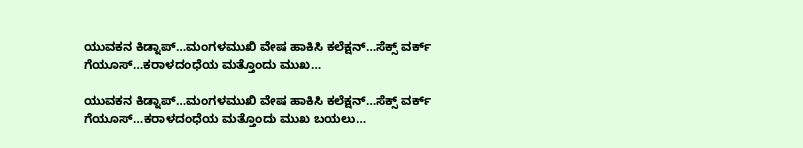ಯುವಕನ ಕಿಡ್ನಾಪ್…ಮಂಗಳಮುಖಿ ವೇಷ ಹಾಕಿಸಿ ಕಲೆಕ್ಷನ್…ಸೆಕ್ಸ್ ವರ್ಕ್ ಗೆಯೂಸ್…ಕರಾಳದಂಧೆಯ ಮತ್ತೊಂದು ಮುಖ…

ಯುವಕನ ಕಿಡ್ನಾಪ್…ಮಂಗಳಮುಖಿ ವೇಷ ಹಾಕಿಸಿ ಕಲೆಕ್ಷನ್…ಸೆಕ್ಸ್ ವರ್ಕ್ ಗೆಯೂಸ್…ಕರಾಳದಂಧೆಯ ಮತ್ತೊಂದು ಮುಖ ಬಯಲು…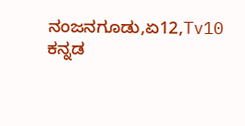ನಂಜನಗೂಡು,ಏ12,Tv10 ಕನ್ನಡ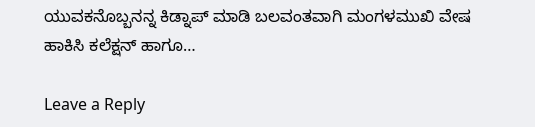ಯುವಕನೊಬ್ಬನನ್ನ ಕಿಡ್ನಾಪ್ ಮಾಡಿ ಬಲವಂತವಾಗಿ ಮಂಗಳಮುಖಿ ವೇಷ ಹಾಕಿಸಿ ಕಲೆಕ್ಷನ್ ಹಾಗೂ…

Leave a Reply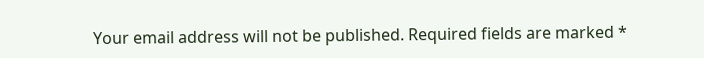Your email address will not be published. Required fields are marked *